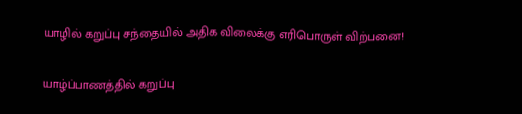யாழில் கறுப்பு சந்தையில் அதிக விலைக்கு எரிபொருள் விற்பனை!

யாழ்ப்பாணத்தில் கறுப்பு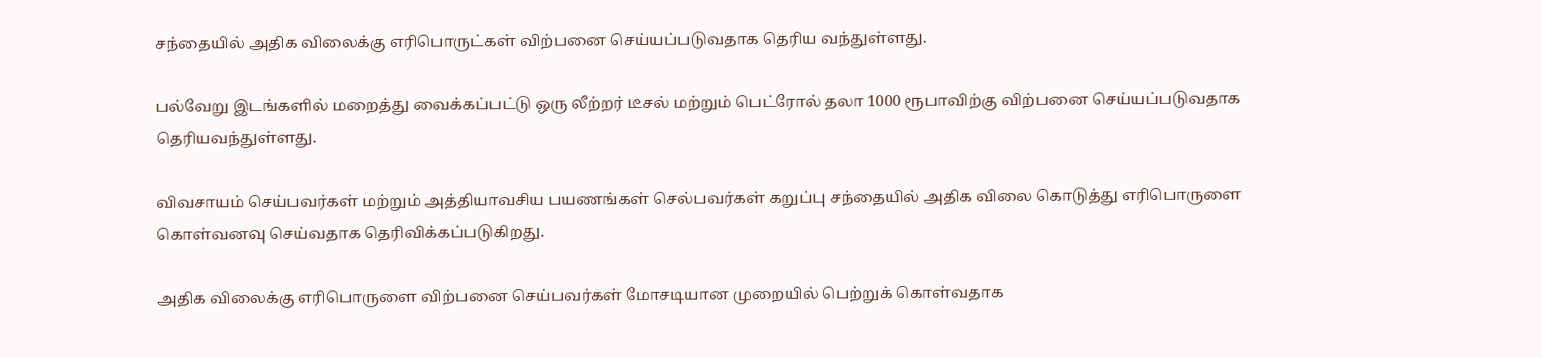சந்தையில் அதிக விலைக்கு எரிபொருட்கள் விற்பனை செய்யப்படுவதாக தெரிய வந்துள்ளது.

பல்வேறு இடங்களில் மறைத்து வைக்கப்பட்டு ஒரு லீற்றர் டீசல் மற்றும் பெட்ரோல் தலா 1000 ரூபாவிற்கு விற்பனை செய்யப்படுவதாக தெரியவந்துள்ளது.

விவசாயம் செய்பவர்கள் மற்றும் அத்தியாவசிய பயணங்கள் செல்பவர்கள் கறுப்பு சந்தையில் அதிக விலை கொடுத்து எரிபொருளை கொள்வனவு செய்வதாக தெரிவிக்கப்படுகிறது.

அதிக விலைக்கு எரிபொருளை விற்பனை செய்பவர்கள் மோசடியான முறையில் பெற்றுக் கொள்வதாக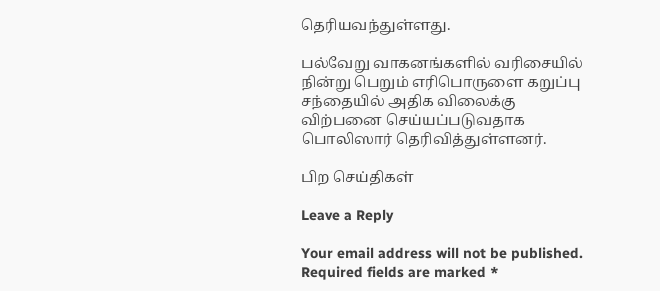தெரியவந்துள்ளது.

பல்வேறு வாகனங்களில் வரிசையில் நின்று பெறும் எரிபொருளை கறுப்பு சந்தையில் அதிக விலைக்கு விற்பனை செய்யப்படுவதாக பொலிஸார் தெரிவித்துள்ளனர்.

பிற செய்திகள்

Leave a Reply

Your email address will not be published. Required fields are marked *